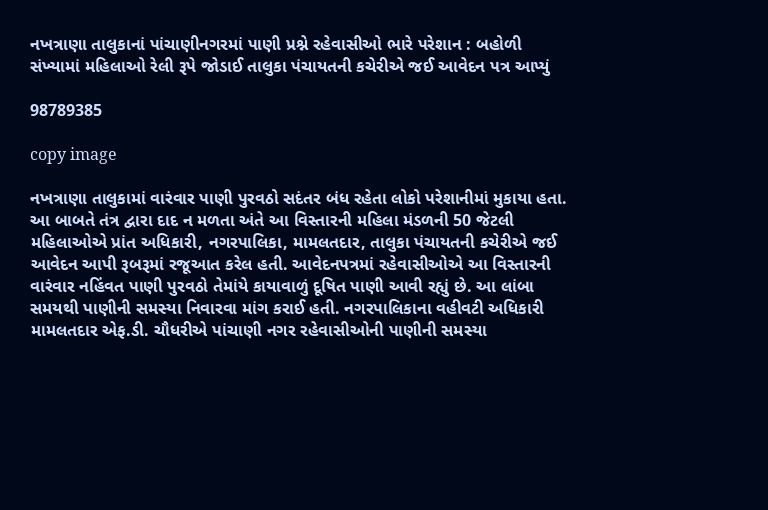નખત્રાણા તાલુકાનાં પાંચાણીનગરમાં પાણી પ્રશ્ને રહેવાસીઓ ભારે પરેશાન : બહોળી સંખ્યામાં મહિલાઓ રેલી રૂપે જોડાઈ તાલુકા પંચાયતની કચેરીએ જઈ આવેદન પત્ર આપ્યું

98789385

copy image

નખત્રાણા તાલુકામાં વારંવાર પાણી પુરવઠો સદંતર બંધ રહેતા લોકો પરેશાનીમાં મુકાયા હતા. આ બાબતે તંત્ર દ્વારા દાદ ન મળતા અંતે આ વિસ્તારની મહિલા મંડળની 50 જેટલી મહિલાઓએ પ્રાંત અધિકારી, નગરપાલિકા, મામલતદાર, તાલુકા પંચાયતની કચેરીએ જઈ આવેદન આપી રૂબરૂમાં રજૂઆત કરેલ હતી. આવેદનપત્રમાં રહેવાસીઓએ આ વિસ્તારની વારંવાર નહિંવત પાણી પુરવઠો તેમાંયે કાયાવાળું દૂષિત પાણી આવી રહ્યું છે. આ લાંબા સમયથી પાણીની સમસ્યા નિવારવા માંગ કરાઈ હતી. નગરપાલિકાના વહીવટી અધિકારી મામલતદાર એફ.ડી. ચૌધરીએ પાંચાણી નગર રહેવાસીઓની પાણીની સમસ્યા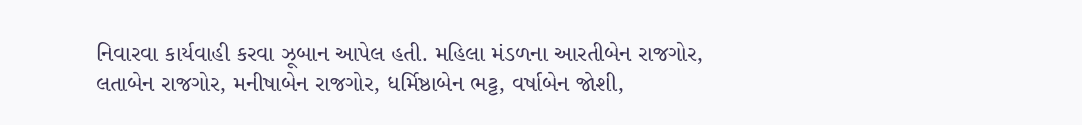નિવારવા કાર્યવાહી કરવા ઝૂબાન આપેલ હતી. મહિલા મંડળના આરતીબેન રાજગોર, લતાબેન રાજગોર, મનીષાબેન રાજગોર, ધર્મિષ્ઠાબેન ભટ્ટ, વર્ષાબેન જોશી,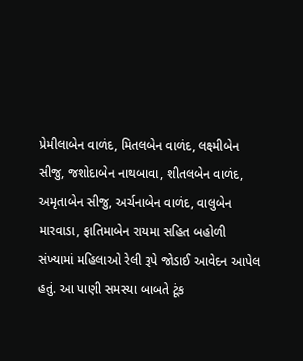પ્રેમીલાબેન વાળંદ, મિતલબેન વાળંદ, લક્ષ્મીબેન સીજુ, જશોદાબેન નાથબાવા, શીતલબેન વાળંદ, અમૃતાબેન સીજુ, અર્ચનાબેન વાળંદ, વાલુબેન મારવાડા, ફાતિમાબેન રાયમા સહિત બહોળી સંખ્યામાં મહિલાઓ રેલી રૂપે જોડાઈ આવેદન આપેલ હતું. આ પાણી સમસ્યા બાબતે ટૂંક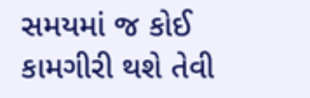સમયમાં જ કોઈ કામગીરી થશે તેવી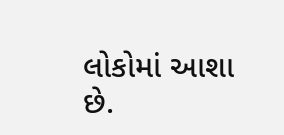લોકોમાં આશા છે.